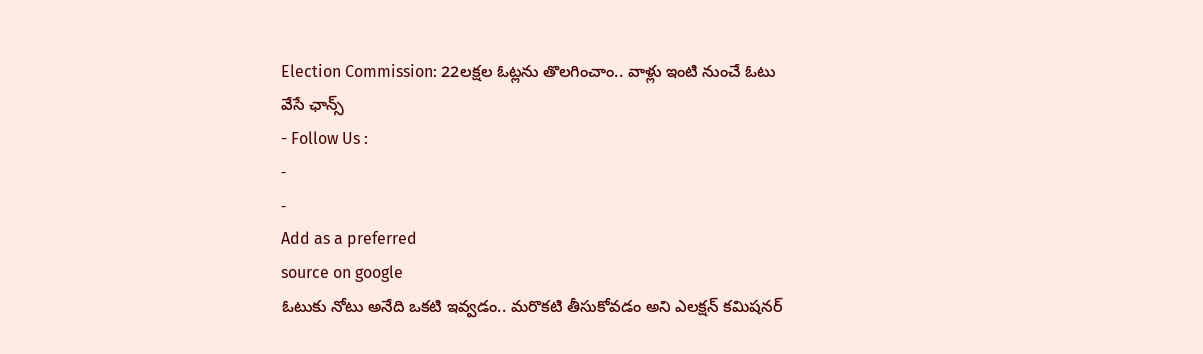Election Commission: 22లక్షల ఓట్లను తొలగించాం.. వాళ్లు ఇంటి నుంచే ఓటు వేసే ఛాన్స్
- Follow Us :
-
-
Add as a preferred
source on google
ఓటుకు నోటు అనేది ఒకటి ఇవ్వడం.. మరొకటి తీసుకోవడం అని ఎలక్షన్ కమిషనర్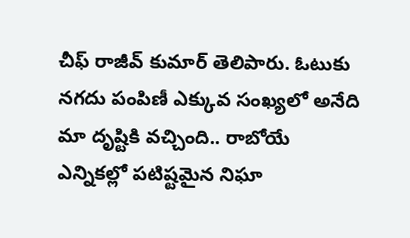చీఫ్ రాజీవ్ కుమార్ తెలిపారు. ఓటుకు నగదు పంపిణీ ఎక్కువ సంఖ్యలో అనేది మా దృష్టికి వచ్చింది.. రాబోయే ఎన్నికల్లో పటిష్టమైన నిఘా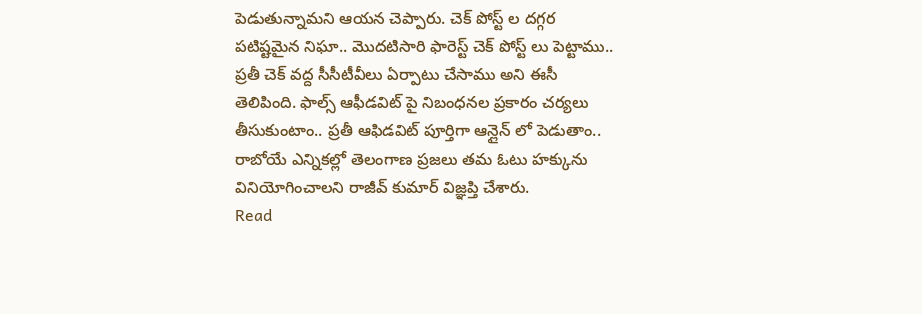పెడుతున్నామని ఆయన చెప్పారు. చెక్ పోస్ట్ ల దగ్గర పటిష్టమైన నిఘా.. మొదటిసారి ఫారెస్ట్ చెక్ పోస్ట్ లు పెట్టాము.. ప్రతీ చెక్ వద్ద సీసీటీవీలు ఏర్పాటు చేసాము అని ఈసీ తెలిపింది. ఫాల్స్ ఆఫీడవిట్ పై నిబంధనల ప్రకారం చర్యలు తీసుకుంటాం.. ప్రతీ ఆఫిడవిట్ పూర్తిగా ఆన్లైన్ లో పెడుతాం.. రాబోయే ఎన్నికల్లో తెలంగాణ ప్రజలు తమ ఓటు హక్కును వినియోగించాలని రాజీవ్ కుమార్ విజ్ఞప్తి చేశారు.
Read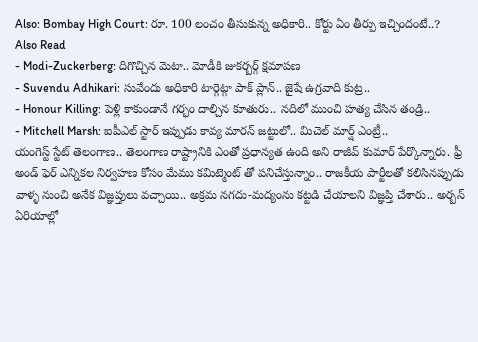Also: Bombay High Court: రూ. 100 లంచం తీసుకున్న అధికారి.. కోర్టు ఏం తీర్పు ఇచ్చిందంటే..?
Also Read
- Modi-Zuckerberg: దిగొచ్చిన మెటా.. మోడీకి జుకర్బర్గ్ క్షమాపణ
- Suvendu Adhikari: సువేందు అధికారి టార్గెట్గా పాక్ ప్లాన్.. జైషే ఉగ్రవాది కుట్ర..
- Honour Killing: పెళ్లి కాకుండానే గర్భం దాల్చిన కూతురు.. నదిలో ముంచి హత్య చేసిన తండ్రి..
- Mitchell Marsh: ఐపీఎల్ స్టార్ ఇప్పుడు కావ్య మారన్ జట్టులో.. మిచెల్ మార్ష్ ఎంట్రీ..
యంగెస్ట్ స్టేట్ తెలంగాణ.. తెలంగాణ రాష్ట్రానికి ఎంతో ప్రధాన్యత ఉంది అని రాజీవ్ కుమార్ పేర్కొన్నారు. ఫ్రీ అండ్ ఫెర్ ఎన్నికల నిర్వహణ కోసం మేము కమిట్మెంట్ తో పనిచేస్తున్నాం.. రాజకీయ పార్టీలతో కలిసినప్పుడు వాళ్ళ నుంచి అనేక విజ్ఞప్తులు వచ్చాయి.. అక్రమ నగదు-మద్యంను కట్టడి చేయాలని విజ్ఞప్తి చేశారు.. అర్బన్ ఏరియాల్లో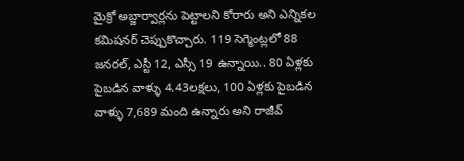మైక్రో అబ్జార్వార్లను పెట్టాలని కోరారు అని ఎన్నికల కమిషనర్ చెప్పుకొచ్చారు. 119 సెగ్మెంట్లలో 88 జనరల్, ఎస్టీ 12, ఎస్సీ 19 ఉన్నాయి.. 80 ఏళ్లకు పైబడిన వాళ్ళు 4.43లక్షలు, 100 ఏళ్లకు పైబడిన వాళ్ళు 7,689 మంది ఉన్నారు అని రాజీవ్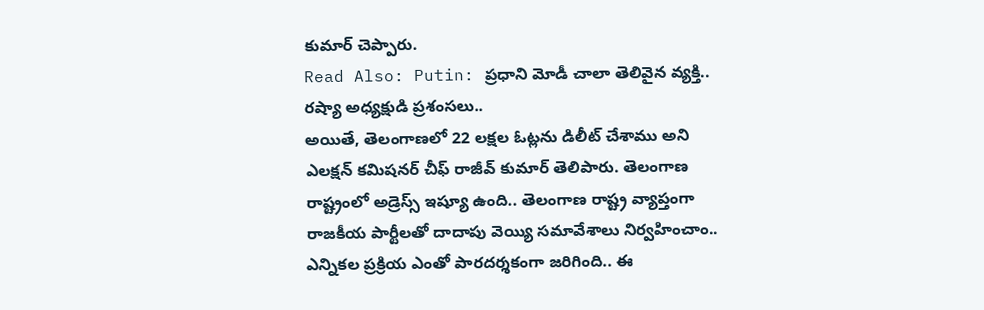కుమార్ చెప్పారు.
Read Also: Putin: ప్రధాని మోడీ చాలా తెలివైన వ్యక్తి.. రష్యా అధ్యక్షుడి ప్రశంసలు..
అయితే, తెలంగాణలో 22 లక్షల ఓట్లను డిలీట్ చేశాము అని ఎలక్షన్ కమిషనర్ చీఫ్ రాజీవ్ కుమార్ తెలిపారు. తెలంగాణ రాష్ట్రంలో అడ్రెస్స్ ఇష్యూ ఉంది.. తెలంగాణ రాష్ట్ర వ్యాప్తంగా రాజకీయ పార్టీలతో దాదాపు వెయ్యి సమావేశాలు నిర్వహించాం.. ఎన్నికల ప్రక్రియ ఎంతో పారదర్శకంగా జరిగింది.. ఈ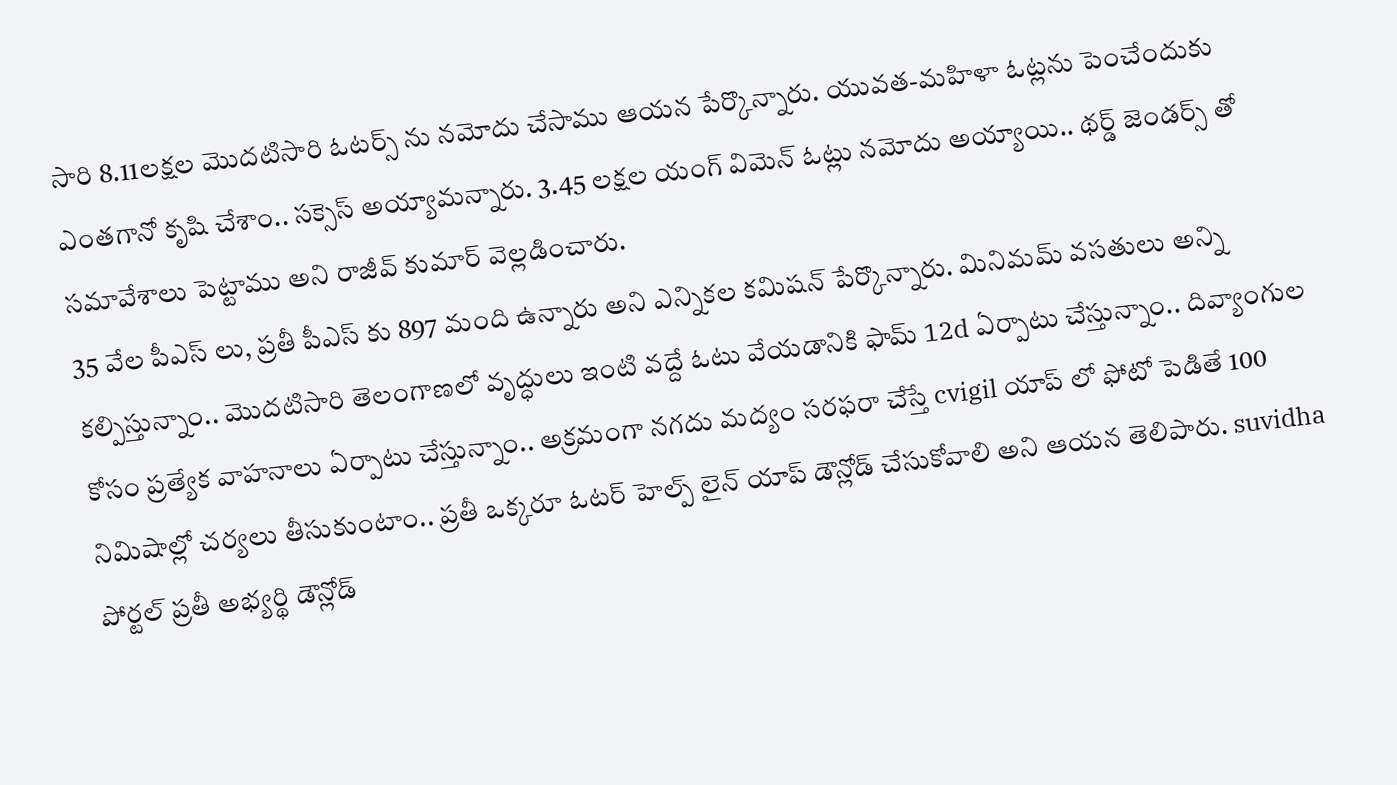సారి 8.11లక్షల మొదటిసారి ఓటర్స్ ను నమోదు చేసాము ఆయన పేర్కొన్నారు. యువత-మహిళా ఓట్లను పెంచేందుకు ఎంతగానో కృషి చేశాం.. సక్సెస్ అయ్యామన్నారు. 3.45 లక్షల యంగ్ విమెన్ ఓట్లు నమోదు అయ్యాయి.. థర్డ్ జెండర్స్ తో సమావేశాలు పెట్టాము అని రాజీవ్ కుమార్ వెల్లడించారు.
35 వేల పీఎస్ లు, ప్రతీ పీఎస్ కు 897 మంది ఉన్నారు అని ఎన్నికల కమిషన్ పేర్కొన్నారు. మినిమమ్ వసతులు అన్ని కల్పిస్తున్నాం.. మొదటిసారి తెలంగాణలో వృద్ధులు ఇంటి వద్దే ఓటు వేయడానికి ఫామ్ 12d ఏర్పాటు చేస్తున్నాం.. దివ్యాంగుల కోసం ప్రత్యేక వాహనాలు ఏర్పాటు చేస్తున్నాం.. అక్రమంగా నగదు మద్యం సరఫరా చేస్తే cvigil యాప్ లో ఫోటో పెడితే 100 నిమిషాల్లో చర్యలు తీసుకుంటాం.. ప్రతీ ఒక్కరూ ఓటర్ హెల్ప్ లైన్ యాప్ డౌన్లోడ్ చేసుకోవాలి అని ఆయన తెలిపారు. suvidha పోర్టల్ ప్రతీ అభ్యర్థి డౌన్లోడ్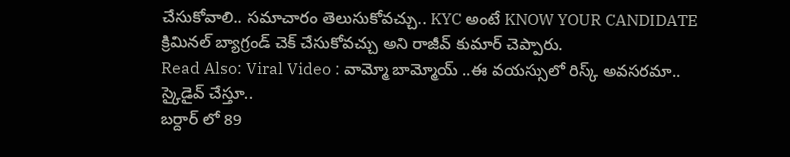చేసుకోవాలి.. సమాచారం తెలుసుకోవచ్చు.. KYC అంటే KNOW YOUR CANDIDATE క్రిమినల్ బ్యాగ్రండ్ చెక్ చేసుకోవచ్చు అని రాజీవ్ కుమార్ చెప్పారు.
Read Also: Viral Video : వామ్మో బామ్మోయ్ ..ఈ వయస్సులో రిస్క్ అవసరమా.. స్కైడైవ్ చేస్తూ..
బర్దార్ లో 89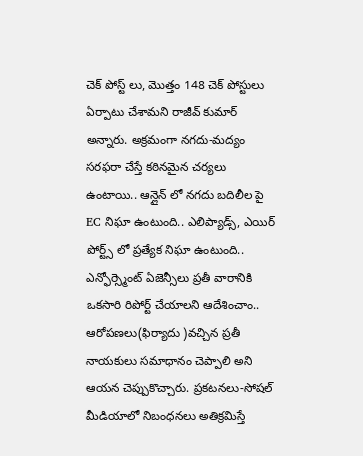చెక్ పోస్ట్ లు, మొత్తం 148 చెక్ పోస్టులు ఏర్పాటు చేశామని రాజీవ్ కుమార్ అన్నారు. అక్రమంగా నగదు-మద్యం సరఫరా చేస్తే కఠినమైన చర్యలు ఉంటాయి.. ఆన్లైన్ లో నగదు బదిలీల పై EC నిఘా ఉంటుంది.. ఎలిప్యాడ్స్, ఎయిర్ పోర్ట్స్ లో ప్రత్యేక నిఘా ఉంటుంది.. ఎన్ఫోర్స్మెంట్ ఏజెన్సీలు ప్రతీ వారానికి ఒకసారి రిపోర్ట్ చేయాలని ఆదేశించాం.. ఆరోపణలు(ఫిర్యాదు )వచ్చిన ప్రతీ నాయకులు సమాధానం చెప్పాలి అని ఆయన చెప్పుకొచ్చారు. ప్రకటనలు-సోషల్ మీడియాలో నిబంధనలు అతిక్రమిస్తే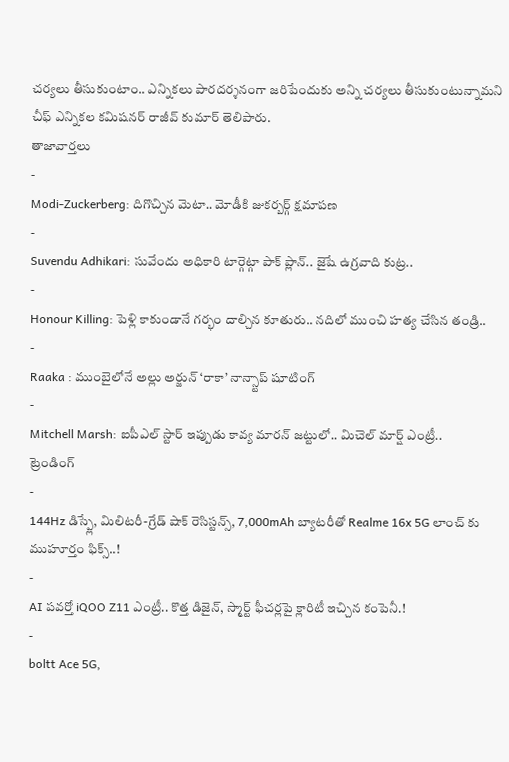చర్యలు తీసుకుంటాం.. ఎన్నికలు పారదర్శనంగా జరిపేందుకు అన్ని చర్యలు తీసుకుంటున్నామని చీఫ్ ఎన్నికల కమిషనర్ రాజీవ్ కుమార్ తెలిపారు.
తాజావార్తలు
-
Modi-Zuckerberg: దిగొచ్చిన మెటా.. మోడీకి జుకర్బర్గ్ క్షమాపణ
-
Suvendu Adhikari: సువేందు అధికారి టార్గెట్గా పాక్ ప్లాన్.. జైషే ఉగ్రవాది కుట్ర..
-
Honour Killing: పెళ్లి కాకుండానే గర్భం దాల్చిన కూతురు.. నదిలో ముంచి హత్య చేసిన తండ్రి..
-
Raaka : ముంబైలోనే అల్లు అర్జున్ ‘రాకా’ నాన్స్టాప్ షూటింగ్
-
Mitchell Marsh: ఐపీఎల్ స్టార్ ఇప్పుడు కావ్య మారన్ జట్టులో.. మిచెల్ మార్ష్ ఎంట్రీ..
ట్రెండింగ్
-
144Hz డిస్ప్లే, మిలిటరీ-గ్రేడ్ షాక్ రెసిస్టన్స్, 7,000mAh బ్యాటరీతో Realme 16x 5G లాంచ్ కు ముహూర్తం ఫిక్స్..!
-
AI పవర్తో iQOO Z11 ఎంట్రీ.. కొత్త డిజైన్, స్మార్ట్ ఫీచర్లపై క్లారిటీ ఇచ్చిన కంపెనీ.!
-
boltt Ace 5G,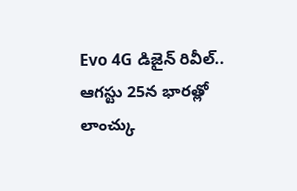Evo 4G డిజైన్ రివీల్.. ఆగస్టు 25న భారత్లో లాంచ్కు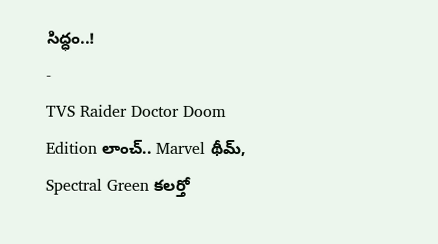సిద్ధం..!
-
TVS Raider Doctor Doom Edition లాంచ్.. Marvel థీమ్, Spectral Green కలర్తో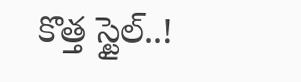కొత్త స్టైల్..!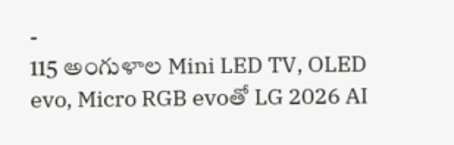-
115 అంగుళాల Mini LED TV, OLED evo, Micro RGB evoతో LG 2026 AI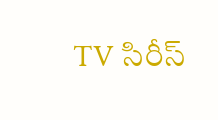TV సిరీస్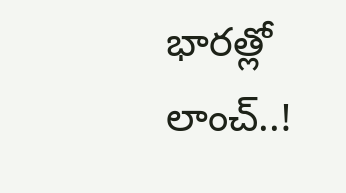భారత్లో లాంచ్..!